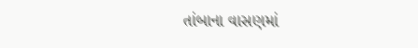તાંબાના વાસણમાં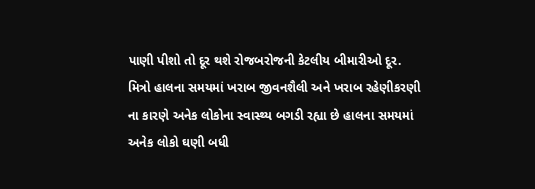પાણી પીશો તો દૂર થશે રોજબરોજની કેટલીય બીમારીઓ દૂર.
મિત્રો હાલના સમયમાં ખરાબ જીવનશૈલી અને ખરાબ રહેણીકરણી ના કારણે અનેક લોકોના સ્વાસ્થ્ય બગડી રહ્યા છે હાલના સમયમાં અનેક લોકો ઘણી બધી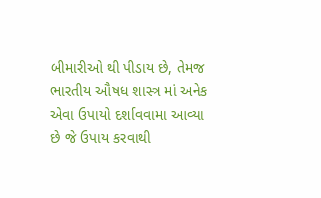બીમારીઓ થી પીડાય છે, તેમજ ભારતીય ઔષધ શાસ્ત્ર માં અનેક એવા ઉપાયો દર્શાવવામા આવ્યા છે જે ઉપાય કરવાથી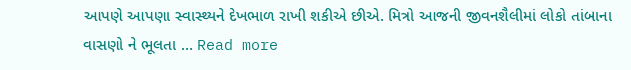આપણે આપણા સ્વાસ્થ્યને દેખભાળ રાખી શકીએ છીએ. મિત્રો આજની જીવનશૈલીમાં લોકો તાંબાના વાસણો ને ભૂલતા … Read more